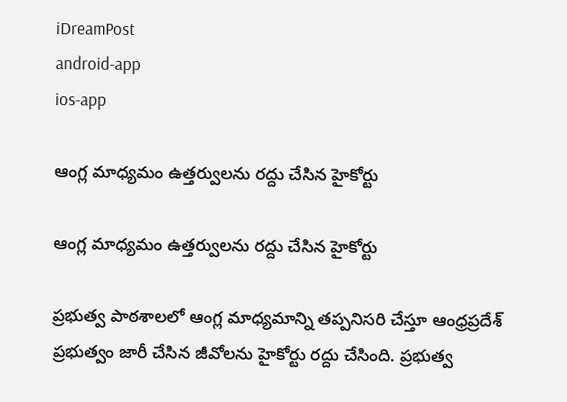iDreamPost
android-app
ios-app

ఆంగ్ల మాధ్యమం ఉత్తర్వులను రద్దు చేసిన హైకోర్టు

ఆంగ్ల మాధ్యమం ఉత్తర్వులను రద్దు చేసిన హైకోర్టు

ప్రభుత్వ పాఠశాలలో ఆంగ్ల మాధ్యమాన్ని తప్పనిసరి చేస్తూ ఆంధ్రప్రదేశ్ ప్రభుత్వం జారీ చేసిన జీవోలను హైకోర్టు రద్దు చేసింది. ప్రభుత్వ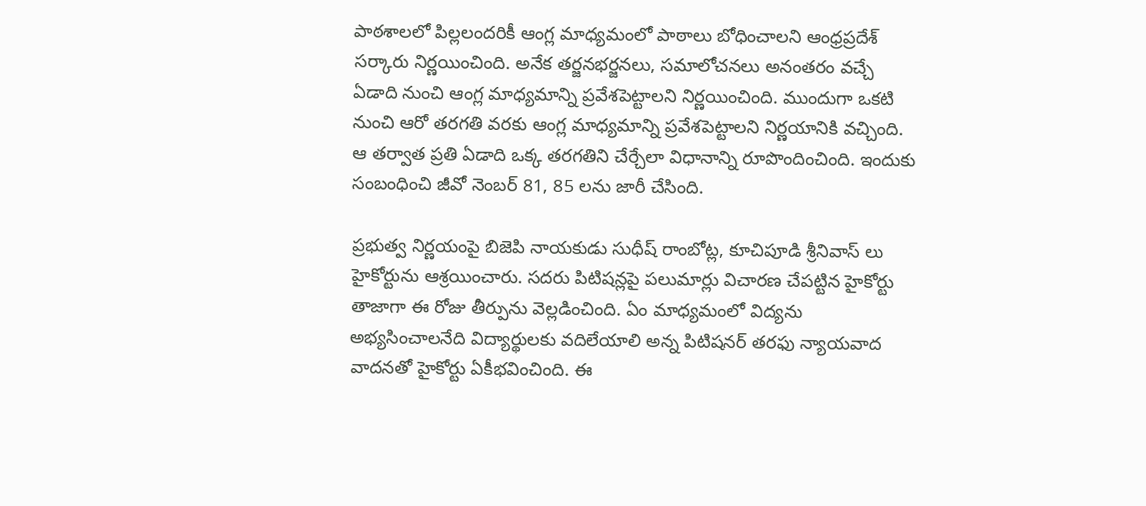పాఠశాలలో పిల్లలందరికీ ఆంగ్ల మాధ్యమంలో పాఠాలు బోధించాలని ఆంధ్రప్రదేశ్ సర్కారు నిర్ణయించింది. అనేక తర్జనభర్జనలు, సమాలోచనలు అనంతరం వచ్చే ఏడాది నుంచి ఆంగ్ల మాధ్యమాన్ని ప్రవేశపెట్టాలని నిర్ణయించింది. ముందుగా ఒకటి నుంచి ఆరో తరగతి వరకు ఆంగ్ల మాధ్యమాన్ని ప్రవేశపెట్టాలని నిర్ణయానికి వచ్చింది. ఆ తర్వాత ప్రతి ఏడాది ఒక్క తరగతిని చేర్చేలా విధానాన్ని రూపొందించింది. ఇందుకు సంబంధించి జీవో నెంబర్ 81, 85 లను జారీ చేసింది.

ప్రభుత్వ నిర్ణయంపై బిజెపి నాయకుడు సుధీష్ రాంబోట్ల, కూచిపూడి శ్రీనివాస్ లు హైకోర్టును ఆశ్రయించారు. సదరు పిటిషన్లపై పలుమార్లు విచారణ చేపట్టిన హైకోర్టు తాజాగా ఈ రోజు తీర్పును వెల్లడించింది. ఏం మాధ్యమంలో విద్యను అభ్యసించాలనేది విద్యార్థులకు వదిలేయాలి అన్న పిటిషనర్ తరఫు న్యాయవాద వాదనతో హైకోర్టు ఏకీభవించింది. ఈ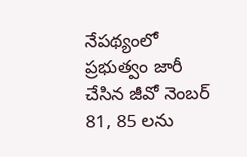నేపథ్యంలో ప్రభుత్వం జారీ చేసిన జీవో నెంబర్ 81, 85 లను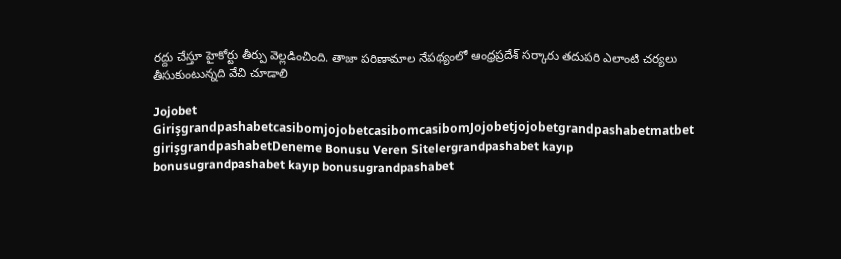రద్దు చేస్తూ హైకోర్టు తీర్పు వెల్లడించింది. తాజా పరిణామాల నేపథ్యంలో ఆంధ్రప్రదేశ్ సర్కారు తదుపరి ఎలాంటి చర్యలు తీసుకుంటున్నది వేచి చూడాలి

Jojobet GirişgrandpashabetcasibomjojobetcasibomcasibomJojobetjojobetgrandpashabetmatbet girişgrandpashabetDeneme Bonusu Veren Sitelergrandpashabet kayıp bonusugrandpashabet kayıp bonusugrandpashabet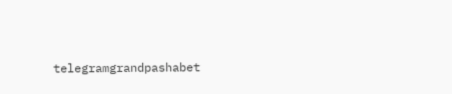telegramgrandpashabet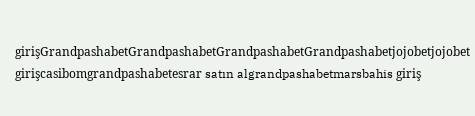girişGrandpashabetGrandpashabetGrandpashabetGrandpashabetjojobetjojobet girişcasibomgrandpashabetesrar satın algrandpashabetmarsbahis giriş